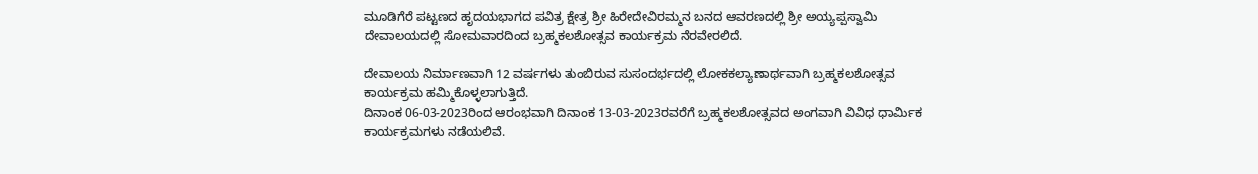ಮೂಡಿಗೆರೆ ಪಟ್ಟಣದ ಹೃದಯಭಾಗದ ಪವಿತ್ರ ಕ್ಷೇತ್ರ ಶ್ರೀ ಹಿರೇದೇವಿರಮ್ಮನ ಬನದ ಆವರಣದಲ್ಲಿ ಶ್ರೀ ಅಯ್ಯಪ್ಪಸ್ವಾಮಿ ದೇವಾಲಯದಲ್ಲಿ ಸೋಮವಾರದಿಂದ ಬ್ರಹ್ಮಕಲಶೋತ್ಸವ ಕಾರ್ಯಕ್ರಮ ನೆರವೇರಲಿದೆ.

ದೇವಾಲಯ ನಿರ್ಮಾಣವಾಗಿ 12 ವರ್ಷಗಳು ತುಂಬಿರುವ ಸುಸಂದರ್ಭದಲ್ಲಿ ಲೋಕಕಲ್ಯಾಣಾರ್ಥವಾಗಿ ಬ್ರಹ್ಮಕಲಶೋತ್ಸವ ಕಾರ್ಯಕ್ರಮ ಹಮ್ಮಿಕೊಳ್ಳಲಾಗುತ್ತಿದೆ.
ದಿನಾಂಕ 06-03-2023ರಿಂದ ಆರಂಭವಾಗಿ ದಿನಾಂಕ 13-03-2023ರವರೆಗೆ ಬ್ರಹ್ಮಕಲಶೋತ್ಸವದ ಅಂಗವಾಗಿ ವಿವಿಧ ಧಾರ್ಮಿಕ ಕಾರ್ಯಕ್ರಮಗಳು ನಡೆಯಲಿವೆ.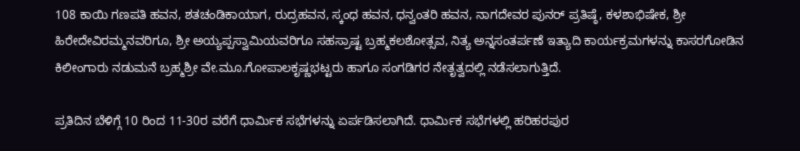108 ಕಾಯಿ ಗಣಪತಿ ಹವನ, ಶತಚಂಡಿಕಾಯಾಗ, ರುದ್ರಹವನ, ಸ್ಕಂಧ ಹವನ, ಧನ್ವಂತರಿ ಹವನ, ನಾಗದೇವರ ಪುನರ್ ಪ್ರತಿಷ್ಠೆ, ಕಳಶಾಭಿಷೇಕ, ಶ್ರೀ ಹಿರೇದೇವಿರಮ್ಮನವರಿಗೂ, ಶ್ರೀ ಅಯ್ಯಪ್ಪಸ್ವಾಮಿಯವರಿಗೂ ಸಹಸ್ರಾಷ್ಟ ಬ್ರಹ್ಮಕಲಶೋತ್ಸವ, ನಿತ್ಯ ಅನ್ನಸಂತರ್ಪಣೆ ಇತ್ಯಾದಿ ಕಾರ್ಯಕ್ರಮಗಳನ್ನು ಕಾಸರಗೋಡಿನ ಕಿಲೀಂಗಾರು ನಡುಮನೆ ಬ್ರಹ್ಮಶ್ರೀ ವೇ.ಮೂ.ಗೋಪಾಲಕೃಷ್ಣಭಟ್ಟರು ಹಾಗೂ ಸಂಗಡಿಗರ ನೇತೃತ್ವದಲ್ಲಿ ನಡೆಸಲಾಗುತ್ತಿದೆ.

ಪ್ರತಿದಿನ ಬೆಳಿಗ್ಗೆ 10 ರಿಂದ 11-30ರ ವರೆಗೆ ಧಾರ್ಮಿಕ ಸಭೆಗಳನ್ನು ಏರ್ಪಡಿಸಲಾಗಿದೆ. ಧಾರ್ಮಿಕ ಸಭೆಗಳಲ್ಲಿ ಹರಿಹರಪುರ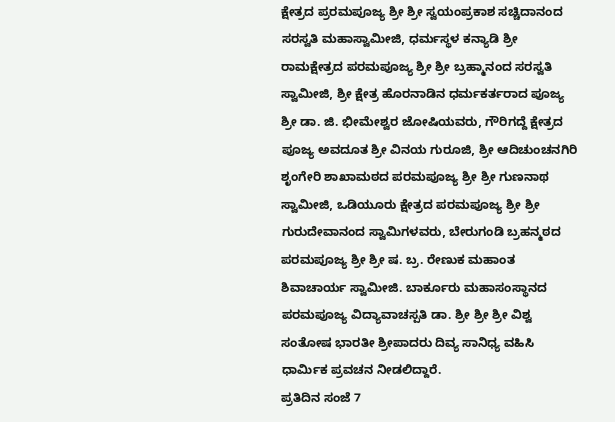ಕ್ಷೇತ್ರದ ಪ್ರರಮಪೂಜ್ಯ ಶ್ರೀ ಶ್ರೀ ಸ್ವಯಂಪ್ರಕಾಶ ಸಚ್ಚಿದಾನಂದ ಸರಸ್ವತಿ ಮಹಾಸ್ವಾಮೀಜಿ, ಧರ್ಮಸ್ಥಳ ಕನ್ಯಾಡಿ ಶ್ರೀ ರಾಮಕ್ಷೇತ್ರದ ಪರಮಪೂಜ್ಯ ಶ್ರೀ ಶ್ರೀ ಬ್ರಹ್ಮಾನಂದ ಸರಸ್ವತಿ ಸ್ವಾಮೀಜಿ, ಶ್ರೀ ಕ್ಷೇತ್ರ ಹೊರನಾಡಿನ ಧರ್ಮಕರ್ತರಾದ ಪೂಜ್ಯ ಶ್ರೀ ಡಾ. ಜಿ. ಭೀಮೇಶ್ವರ ಜೋಷಿಯವರು, ಗೌರಿಗದ್ದೆ ಕ್ಷೇತ್ರದ ಪೂಜ್ಯ ಅವದೂತ ಶ್ರೀ ವಿನಯ ಗುರೂಜಿ, ಶ್ರೀ ಆದಿಚುಂಚನಗಿರಿ ಶೃಂಗೇರಿ ಶಾಖಾಮಠದ ಪರಮಪೂಜ್ಯ ಶ್ರೀ ಶ್ರೀ ಗುಣನಾಥ ಸ್ವಾಮೀಜಿ, ಒಡಿಯೂರು ಕ್ಷೇತ್ರದ ಪರಮಪೂಜ್ಯ ಶ್ರೀ ಶ್ರೀ ಗುರುದೇವಾನಂದ ಸ್ವಾಮಿಗಳವರು, ಬೇರುಗಂಡಿ ಬ್ರಹನ್ಮಠದ ಪರಮಪೂಜ್ಯ ಶ್ರೀ ಶ್ರೀ ಷ. ಬ್ರ. ರೇಣುಕ ಮಹಾಂತ ಶಿವಾಚಾರ್ಯ ಸ್ವಾಮೀಜಿ. ಬಾರ್ಕೂರು ಮಹಾಸಂಸ್ಥಾನದ ಪರಮಪೂಜ್ಯ ವಿದ್ಯಾವಾಚಸ್ಪತಿ ಡಾ. ಶ್ರೀ ಶ್ರೀ ಶ್ರೀ ವಿಶ್ವ ಸಂತೋಷ ಭಾರತೀ ಶ್ರೀಪಾದರು ದಿವ್ಯ ಸಾನಿಧ್ಯ ವಹಿಸಿ ಧಾರ್ಮಿಕ ಪ್ರವಚನ ನೀಡಲಿದ್ದಾರೆ.
ಪ್ರತಿದಿನ ಸಂಜೆ 7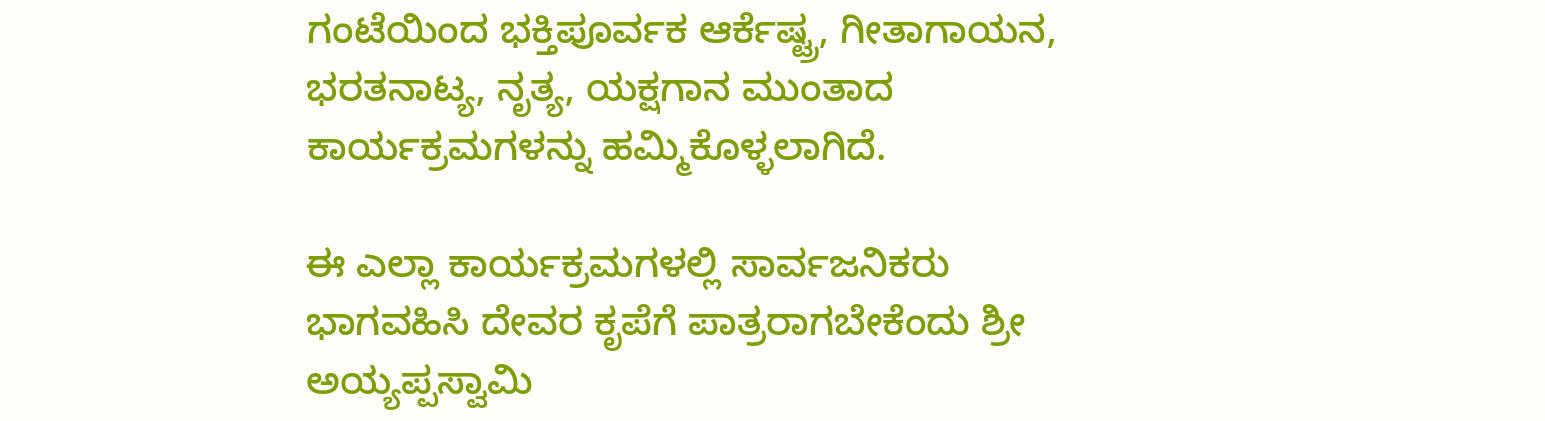ಗಂಟೆಯಿಂದ ಭಕ್ತಿಪೂರ್ವಕ ಆರ್ಕೆಷ್ಟ್ರ, ಗೀತಾಗಾಯನ, ಭರತನಾಟ್ಯ, ನೃತ್ಯ, ಯಕ್ಷಗಾನ ಮುಂತಾದ ಕಾರ್ಯಕ್ರಮಗಳನ್ನು ಹಮ್ಮಿಕೊಳ್ಳಲಾಗಿದೆ.

ಈ ಎಲ್ಲಾ ಕಾರ್ಯಕ್ರಮಗಳಲ್ಲಿ ಸಾರ್ವಜನಿಕರು ಭಾಗವಹಿಸಿ ದೇವರ ಕೃಪೆಗೆ ಪಾತ್ರರಾಗಬೇಕೆಂದು ಶ್ರೀ ಅಯ್ಯಪ್ಪಸ್ವಾಮಿ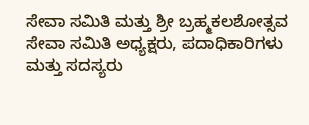ಸೇವಾ ಸಮಿತಿ ಮತ್ತು ಶ್ರೀ ಬ್ರಹ್ಮಕಲಶೋತ್ಸವ ಸೇವಾ ಸಮಿತಿ ಅಧ್ಯಕ್ಷರು, ಪದಾಧಿಕಾರಿಗಳು ಮತ್ತು ಸದಸ್ಯರು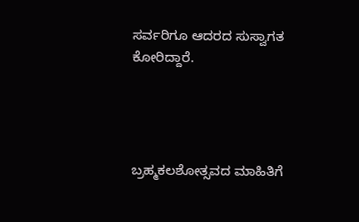ಸರ್ವರಿಗೂ ಆದರದ ಸುಸ್ವಾಗತ ಕೋರಿದ್ದಾರೆ.




ಬ್ರಹ್ಮಕಲಶೋತ್ಸವದ ಮಾಹಿತಿಗೆ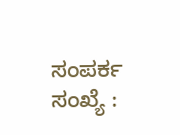ಸಂಪರ್ಕ ಸಂಖ್ಯೆ :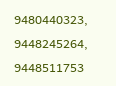9480440323, 9448245264, 9448511753